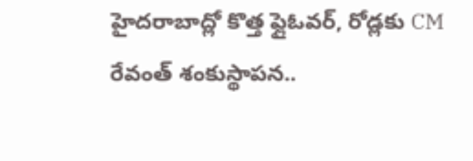హైదరాబాద్లో కొత్త ఫ్లైఓవర్, రోడ్లకు CM రేవంత్ శంకుస్థాపన..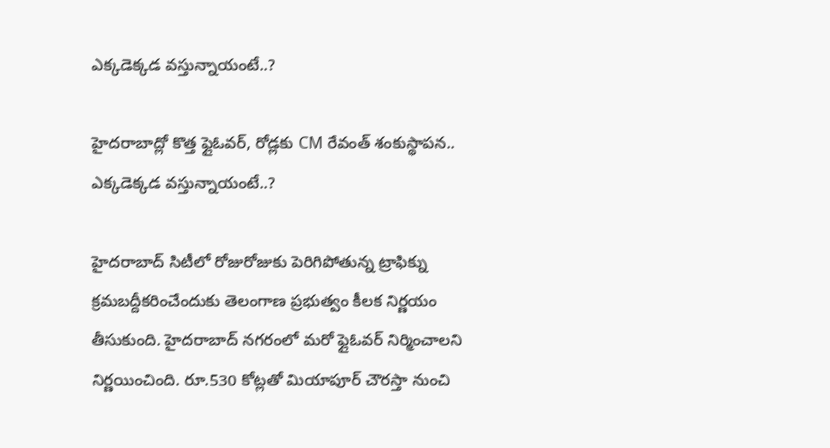ఎక్కడెక్కడ వస్తున్నాయంటే..?

హైదరాబాద్లో కొత్త ఫ్లైఓవర్, రోడ్లకు CM రేవంత్ శంకుస్థాపన.. ఎక్కడెక్కడ వస్తున్నాయంటే..?

హైదరాబాద్ సిటీలో రోజురోజుకు పెరిగిపోతున్న ట్రాఫిక్ను క్రమబద్దీకరించేందుకు తెలంగాణ ప్రభుత్వం కీలక నిర్ణయం తీసుకుంది. హైదరాబాద్ నగరంలో మరో ఫ్లైఓవర్ నిర్మించాలని నిర్ణయించింది. రూ.530 కోట్లతో మియాపూర్ చౌరస్తా నుంచి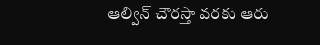ఆల్విన్ చౌరస్తా వరకు ఆరు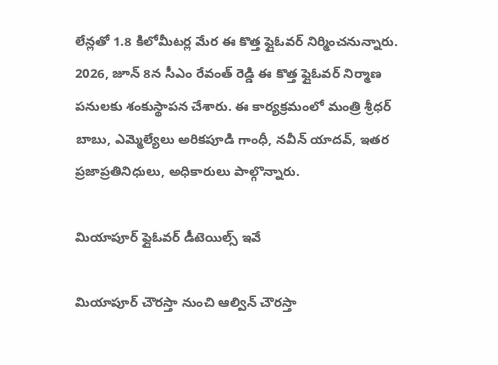లేన్లతో 1.8 కిలోమీటర్ల మేర ఈ కొత్త ఫ్లైఓవర్ నిర్మించనున్నారు.  2026, జూన్ 8న సీఎం రేవంత్ రెడ్డి ఈ కొత్త ఫ్లైఓవర్ నిర్మాణ పనులకు శంకుస్థాపన చేశారు. ఈ కార్యక్రమంలో మంత్రి శ్రీధర్ బాబు, ఎమ్మెల్యేలు అరికపూడి గాంధీ, నవీన్ యాదవ్, ఇతర ప్రజాప్రతినిధులు, అధికారులు పాల్గొన్నారు.

మియాపూర్ ఫ్లైఓవర్ డీటెయిల్స్ ఇవే

మియాపూర్ చౌరస్తా నుంచి ఆల్విన్ చౌరస్తా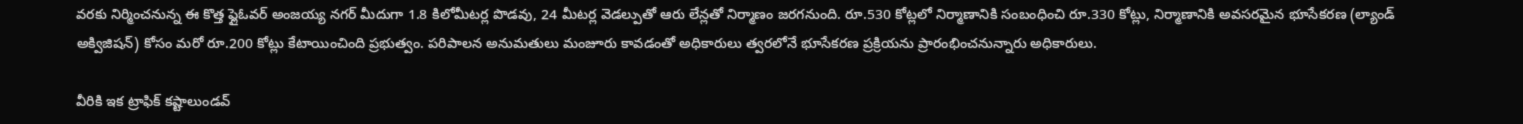వరకు నిర్మించనున్న ఈ కొత్త ఫ్లైఓవర్ అంజయ్య నగర్ మీదుగా 1.8 కిలోమీటర్ల పొడవు, 24 మీటర్ల వెడల్పుతో ఆరు లేన్లతో నిర్మాణం జరగనుంది. రూ.530 కోట్లలో నిర్మాణానికి సంబంధించి రూ.330 కోట్లు, నిర్మాణానికి అవసరమైన భూసేకరణ (ల్యాండ్ అక్విజిషన్) కోసం మరో రూ.200 కోట్లు కేటాయించింది ప్రభుత్వం. పరిపాలన అనుమతులు మంజూరు కావడంతో అధికారులు త్వరలోనే భూసేకరణ ప్రక్రియను ప్రారంభించనున్నారు అధికారులు.

వీరికి ఇక ట్రాఫిక్ కష్టాలుండవ్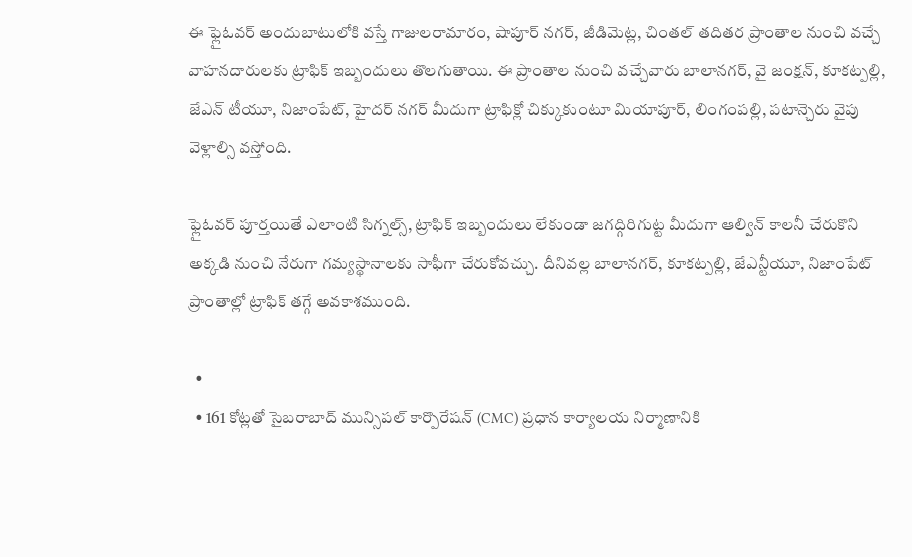ఈ ఫ్లైఓవర్ అందుబాటులోకి వస్తే గాజులరామారం, షాపూర్ నగర్, జీడిమెట్ల, చింతల్ తదితర ప్రాంతాల నుంచి వచ్చే వాహనదారులకు ట్రాఫిక్ ఇబ్బందులు తొలగుతాయి. ఈ ప్రాంతాల నుంచి వచ్చేవారు బాలానగర్, వై జంక్షన్, కూకట్పల్లి, జేఎన్ టీయూ, నిజాంపేట్, హైదర్ నగర్ మీదుగా ట్రాఫిక్లో చిక్కుకుంటూ మియాపూర్, లింగంపల్లి, పటాన్చెరు వైపు వెళ్లాల్సి వస్తోంది.

ఫ్లైఓవర్ పూర్తయితే ఎలాంటి సిగ్నల్స్, ట్రాఫిక్ ఇబ్బందులు లేకుండా జగద్గిరిగుట్ట మీదుగా ఆల్విన్ కాలనీ చేరుకొని అక్కడి నుంచి నేరుగా గమ్యస్థానాలకు సాఫీగా చేరుకోవచ్చు. దీనివల్ల బాలానగర్, కూకట్పల్లి, జేఎన్టీయూ, నిజాంపేట్ ప్రాంతాల్లో ట్రాఫిక్ తగ్గే అవకాశముంది.

  •
  • 161 కోట్లతో సైబరాబాద్ మున్సిపల్ కార్పొరేషన్ (CMC) ప్రధాన కార్యాలయ నిర్మాణానికి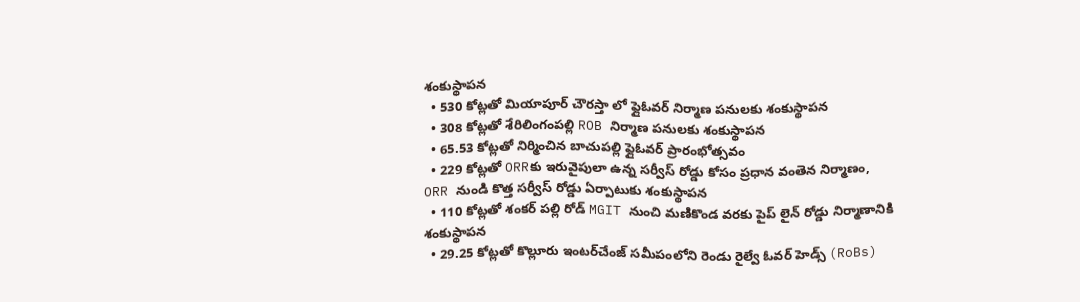శంకుస్థాపన
  • 530 కోట్లతో మియాపూర్ చౌరస్తా లో ఫ్లైఓవర్ నిర్మాణ పనులకు శంకుస్థాపన
  • 308 కోట్లతో శేరిలింగంపల్లి ROB నిర్మాణ పనులకు శంకుస్థాపన
  • 65.53 కోట్లతో నిర్మించిన బాచుపల్లి ఫ్లైఓవర్ ప్రారంభోత్సవం
  • 229 కోట్లతో ORRకు ఇరువైపులా ఉన్న సర్వీస్ రోడ్డు కోసం ప్రధాన వంతెన నిర్మాణం, ORR నుండి కొత్త సర్వీస్ రోడ్డు ఏర్పాటుకు శంకుస్థాపన
  • 110 కోట్లతో శంకర్ పల్లి రోడ్ MGIT నుంచి మణికొండ వరకు పైప్ లైన్ రోడ్డు నిర్మాణానికి శంకుస్థాపన
  • 29.25 కోట్లతో కొల్లూరు ఇంటర్‌చేంజ్ సమీపంలోని రెండు రైల్వే ఓవర్ హెడ్స్ (RoBs)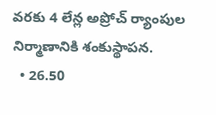వరకు 4 లేన్ల అప్రోచ్ ర్యాంపుల నిర్మాణానికి శంకుస్థాపన.
  • 26.50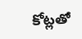కోట్లతో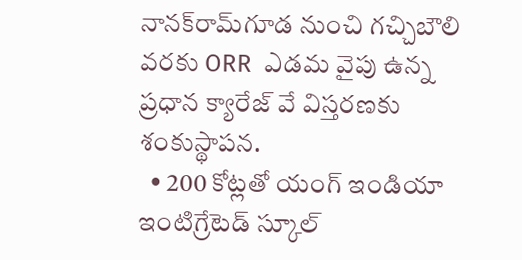నానక్‌రామ్‌గూడ నుంచి గచ్చిబౌలి వరకు ORR  ఎడమ వైపు ఉన్న ప్రధాన క్యారేజ్ వే విస్తరణకు శంకుస్థాపన.
  • 200 కోట్లతో యంగ్ ఇండియా ఇంటిగ్రేటెడ్ స్కూల్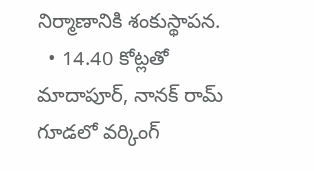నిర్మాణానికి శంకుస్థాపన.
  • 14.40 కోట్లతో మాదాపూర్‌, నానక్ రామ్ గూడలో వర్కింగ్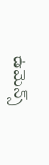ఉమెన్స్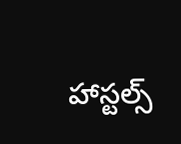హాస్టల్స్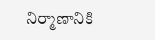నిర్మాణానికి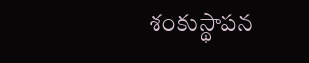శంకుస్థాపన